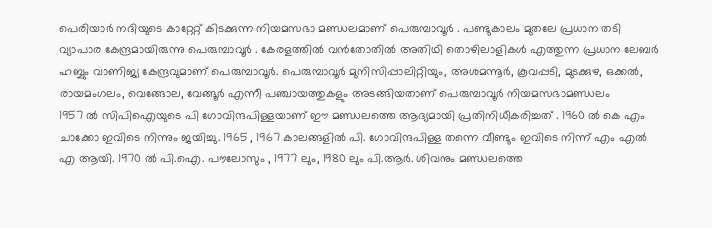പെരിയാർ നദിയുടെ കാറ്റേറ്റ് കിടക്കുന്ന നിയമസഭാ മണ്ഡലമാണ് പെരുമ്പാവൂർ . പണ്ടുകാലം മുതലേ പ്രധാന തടി വ്യാപാര കേന്ദ്രമായിരുന്നു പെരുമ്പാവൂർ . കേരളത്തിൽ വൻതോതിൽ അതിഥി തൊഴിലാളികൾ എത്തുന്ന പ്രധാന ലേബർ ഹബ്ബും വാണിജ്യ കേന്ദ്രവുമാണ് പെരുമ്പാവൂർ. പെരുമ്പാവൂർ മുനിസിപ്പാലിറ്റിയും, അശമന്നൂർ, കൂവപ്പടി, മുടക്കുഴ, ഒക്കൽ, രായമംഗലം, വെങ്ങോല, വേങ്ങൂർ എന്നീ പഞ്ചായത്തുകളും അടങ്ങിയതാണ് പെരുമ്പാവൂർ നിയമസഭാമണ്ഡലം
1957 ൽ സിപിഐയുടെ പി ഗോവിന്ദപിള്ളയാണ് ഈ മണ്ഡലത്തെ ആദ്യമായി പ്രതിനിധീകരിച്ചത് . 1960 ൽ കെ എം ചാക്കോ ഇവിടെ നിന്നും ജയിച്ചു. 1965 , 1967 കാലങ്ങളിൽ പി. ഗോവിന്ദപിള്ള തന്നെ വീണ്ടും ഇവിടെ നിന്ന് എം എൽ എ ആയി. 1970 ൽ പി.ഐ. പൗലോസും , 1977 ലും, 1980 ലും പി.ആർ. ശിവനും മണ്ഡലത്തെ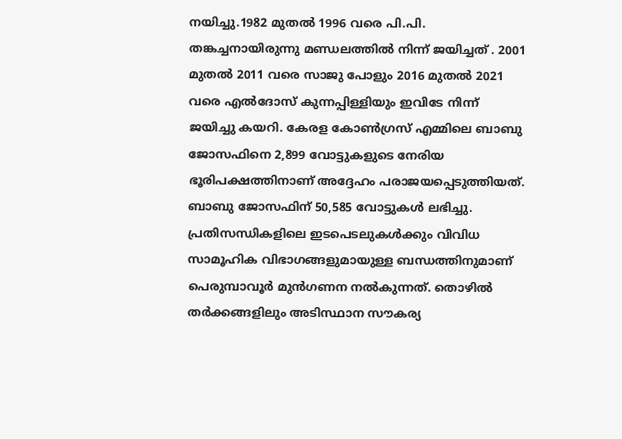നയിച്ചു.1982 മുതൽ 1996 വരെ പി.പി. തങ്കച്ചനായിരുന്നു മണ്ഡലത്തിൽ നിന്ന് ജയിച്ചത് . 2001 മുതൽ 2011 വരെ സാജു പോളും 2016 മുതൽ 2021 വരെ എൽദോസ് കുന്നപ്പിള്ളിയും ഇവിടേ നിന്ന് ജയിച്ചു കയറി. കേരള കോൺഗ്രസ് എമ്മിലെ ബാബു ജോസഫിനെ 2,899 വോട്ടുകളുടെ നേരിയ ഭൂരിപക്ഷത്തിനാണ് അദ്ദേഹം പരാജയപ്പെടുത്തിയത്. ബാബു ജോസഫിന് 50,585 വോട്ടുകൾ ലഭിച്ചു.
പ്രതിസന്ധികളിലെ ഇടപെടലുകൾക്കും വിവിധ സാമൂഹിക വിഭാഗങ്ങളുമായുള്ള ബന്ധത്തിനുമാണ് പെരുമ്പാവൂർ മുൻഗണന നൽകുന്നത്. തൊഴിൽ തർക്കങ്ങളിലും അടിസ്ഥാന സൗകര്യ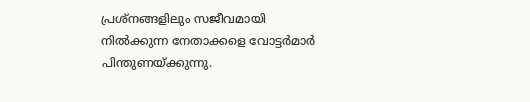പ്രശ്നങ്ങളിലും സജീവമായി നിൽക്കുന്ന നേതാക്കളെ വോട്ടർമാർ പിന്തുണയ്ക്കുന്നു.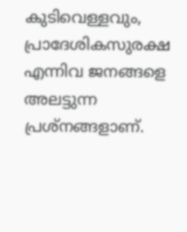കുടിവെള്ളവും, പ്രാദേശികസുരക്ഷ എന്നിവ ജനങ്ങളെ അലട്ടുന്ന പ്രശ്നങ്ങളാണ്.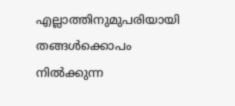എല്ലാത്തിനുമുപരിയായി തങ്ങൾക്കൊപം നിൽക്കുന്ന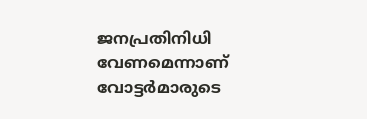ജനപ്രതിനിധി വേണമെന്നാണ് വോട്ടർമാരുടെ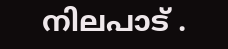നിലപാട് .